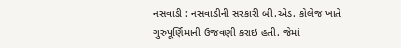નસવાડી : નસવાડીની સરકારી બી.એડ. કોલેજ ખાતે ગુરુપૂર્ણિમાની ઉજવણી કરાઇ હતી. જેમાં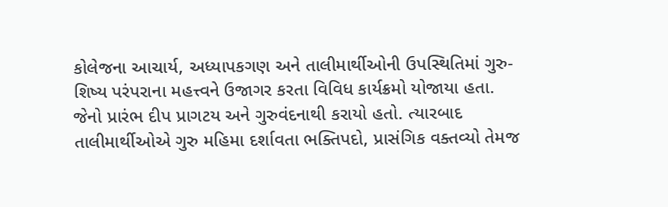કોલેજના આચાર્ય, અધ્યાપકગણ અને તાલીમાર્થીઓની ઉપસ્થિતિમાં ગુરુ-શિષ્ય પરંપરાના મહત્ત્વને ઉજાગર કરતા વિવિધ કાર્યક્રમો યોજાયા હતા. જેનો પ્રારંભ દીપ પ્રાગટય અને ગુરુવંદનાથી કરાયો હતો. ત્યારબાદ તાલીમાર્થીઓએ ગુરુ મહિમા દર્શાવતા ભક્તિપદો, પ્રાસંગિક વક્તવ્યો તેમજ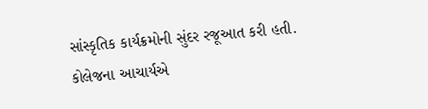સાંસ્કૃતિક કાર્યક્રમોની સુંદર રજૂઆત કરી હતી. કોલેજના આચાર્યએ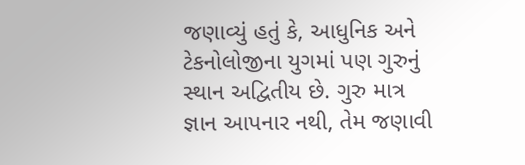જણાવ્યું હતું કે, આધુનિક અને ટેકનોલોજીના યુગમાં પણ ગુરુનું સ્થાન અદ્વિતીય છે. ગુરુ માત્ર જ્ઞાન આપનાર નથી, તેમ જણાવી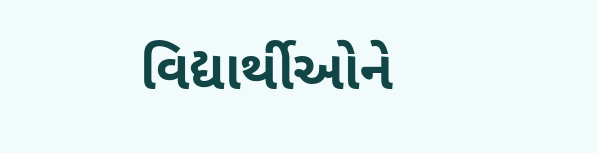વિદ્યાર્થીઓને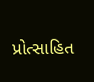પ્રોત્સાહિત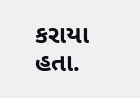કરાયા હતા.